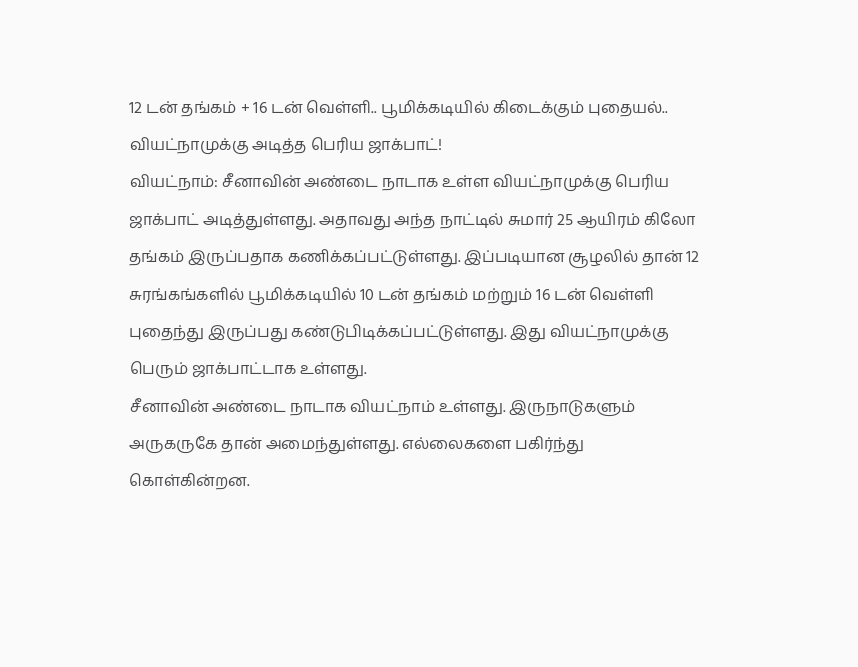12 டன் தங்கம் + 16 டன் வெள்ளி.. பூமிக்கடியில் கிடைக்கும் புதையல்.. வியட்நாமுக்கு அடித்த பெரிய ஜாக்பாட்!
வியட்நாம்: சீனாவின் அண்டை நாடாக உள்ள வியட்நாமுக்கு பெரிய ஜாக்பாட் அடித்துள்ளது. அதாவது அந்த நாட்டில் சுமார் 25 ஆயிரம் கிலோ தங்கம் இருப்பதாக கணிக்கப்பட்டுள்ளது. இப்படியான சூழலில் தான் 12 சுரங்கங்களில் பூமிக்கடியில் 10 டன் தங்கம் மற்றும் 16 டன் வெள்ளி புதைந்து இருப்பது கண்டுபிடிக்கப்பட்டுள்ளது. இது வியட்நாமுக்கு பெரும் ஜாக்பாட்டாக உள்ளது.
சீனாவின் அண்டை நாடாக வியட்நாம் உள்ளது. இருநாடுகளும் அருகருகே தான் அமைந்துள்ளது. எல்லைகளை பகிர்ந்து கொள்கின்றன.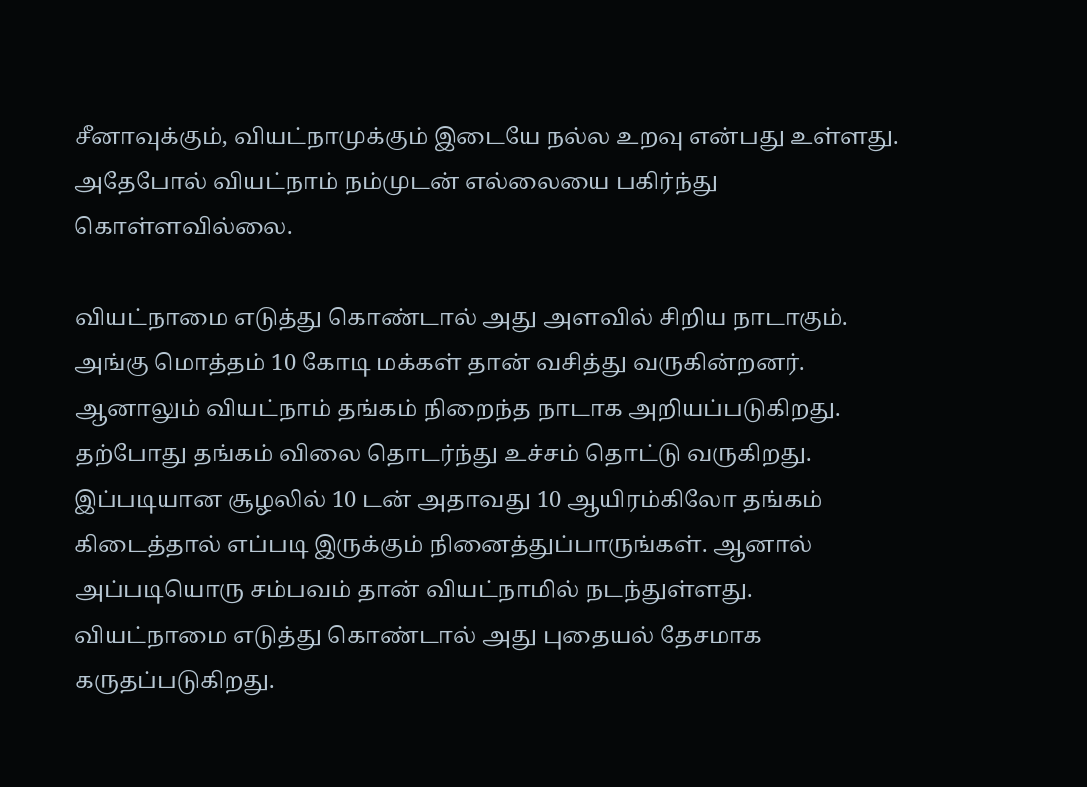சீனாவுக்கும், வியட்நாமுக்கும் இடையே நல்ல உறவு என்பது உள்ளது. அதேபோல் வியட்நாம் நம்முடன் எல்லையை பகிர்ந்து கொள்ளவில்லை.

வியட்நாமை எடுத்து கொண்டால் அது அளவில் சிறிய நாடாகும். அங்கு மொத்தம் 10 கோடி மக்கள் தான் வசித்து வருகின்றனர். ஆனாலும் வியட்நாம் தங்கம் நிறைந்த நாடாக அறியப்படுகிறது.
தற்போது தங்கம் விலை தொடர்ந்து உச்சம் தொட்டு வருகிறது. இப்படியான சூழலில் 10 டன் அதாவது 10 ஆயிரம்கிலோ தங்கம் கிடைத்தால் எப்படி இருக்கும் நினைத்துப்பாருங்கள். ஆனால் அப்படியொரு சம்பவம் தான் வியட்நாமில் நடந்துள்ளது. வியட்நாமை எடுத்து கொண்டால் அது புதையல் தேசமாக கருதப்படுகிறது.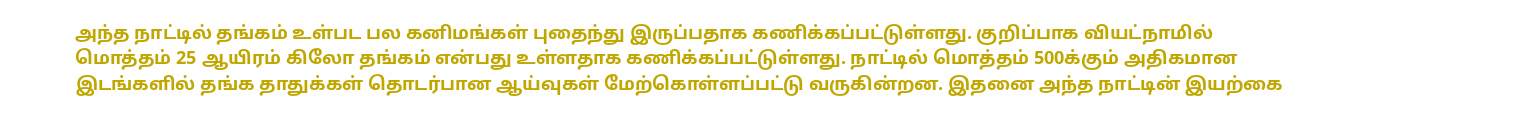அந்த நாட்டில் தங்கம் உள்பட பல கனிமங்கள் புதைந்து இருப்பதாக கணிக்கப்பட்டுள்ளது. குறிப்பாக வியட்நாமில் மொத்தம் 25 ஆயிரம் கிலோ தங்கம் என்பது உள்ளதாக கணிக்கப்பட்டுள்ளது. நாட்டில் மொத்தம் 500க்கும் அதிகமான இடங்களில் தங்க தாதுக்கள் தொடர்பான ஆய்வுகள் மேற்கொள்ளப்பட்டு வருகின்றன. இதனை அந்த நாட்டின் இயற்கை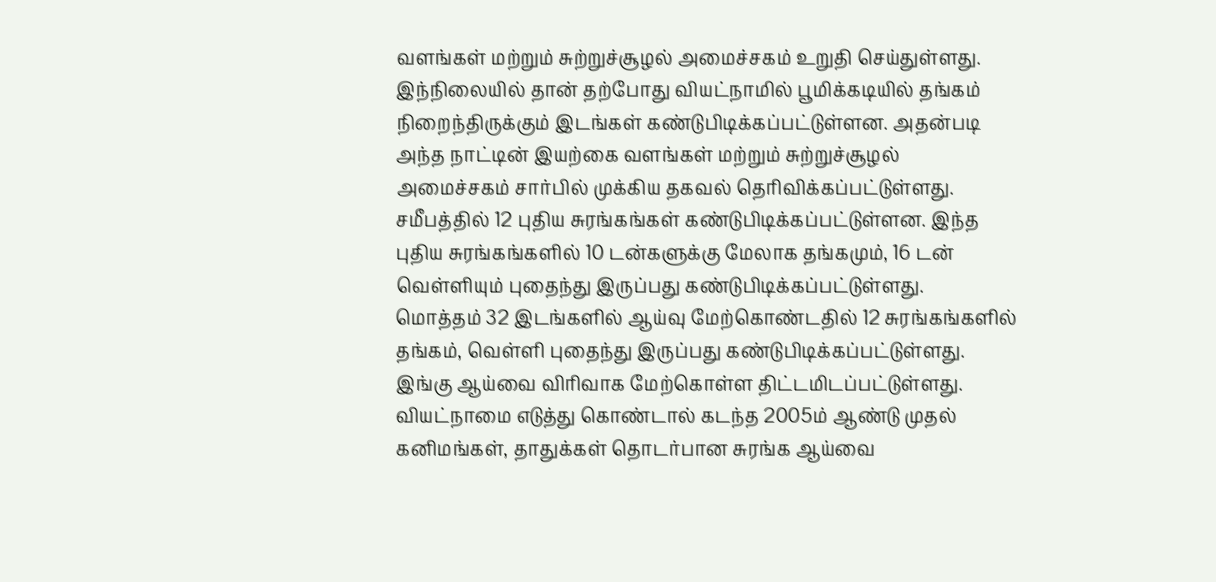வளங்கள் மற்றும் சுற்றுச்சூழல் அமைச்சகம் உறுதி செய்துள்ளது.
இந்நிலையில் தான் தற்போது வியட்நாமில் பூமிக்கடியில் தங்கம் நிறைந்திருக்கும் இடங்கள் கண்டுபிடிக்கப்பட்டுள்ளன. அதன்படி அந்த நாட்டின் இயற்கை வளங்கள் மற்றும் சுற்றுச்சூழல் அமைச்சகம் சார்பில் முக்கிய தகவல் தெரிவிக்கப்பட்டுள்ளது. சமீபத்தில் 12 புதிய சுரங்கங்கள் கண்டுபிடிக்கப்பட்டுள்ளன. இந்த புதிய சுரங்கங்களில் 10 டன்களுக்கு மேலாக தங்கமும், 16 டன் வெள்ளியும் புதைந்து இருப்பது கண்டுபிடிக்கப்பட்டுள்ளது.
மொத்தம் 32 இடங்களில் ஆய்வு மேற்கொண்டதில் 12 சுரங்கங்களில் தங்கம், வெள்ளி புதைந்து இருப்பது கண்டுபிடிக்கப்பட்டுள்ளது. இங்கு ஆய்வை விரிவாக மேற்கொள்ள திட்டமிடப்பட்டுள்ளது. வியட்நாமை எடுத்து கொண்டால் கடந்த 2005ம் ஆண்டு முதல் கனிமங்கள், தாதுக்கள் தொடர்பான சுரங்க ஆய்வை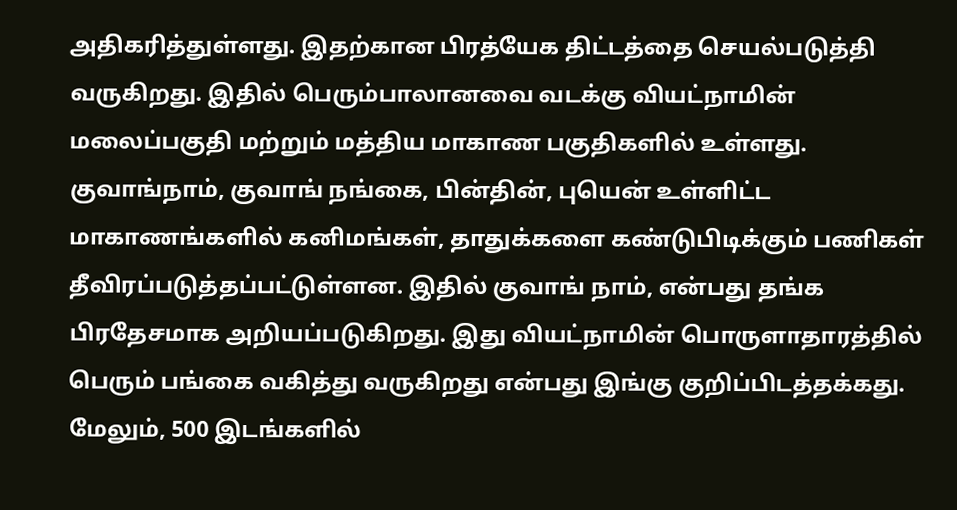அதிகரித்துள்ளது. இதற்கான பிரத்யேக திட்டத்தை செயல்படுத்தி வருகிறது. இதில் பெரும்பாலானவை வடக்கு வியட்நாமின் மலைப்பகுதி மற்றும் மத்திய மாகாண பகுதிகளில் உள்ளது.
குவாங்நாம், குவாங் நங்கை, பின்தின், புயென் உள்ளிட்ட மாகாணங்களில் கனிமங்கள், தாதுக்களை கண்டுபிடிக்கும் பணிகள் தீவிரப்படுத்தப்பட்டுள்ளன. இதில் குவாங் நாம், என்பது தங்க பிரதேசமாக அறியப்படுகிறது. இது வியட்நாமின் பொருளாதாரத்தில் பெரும் பங்கை வகித்து வருகிறது என்பது இங்கு குறிப்பிடத்தக்கது.
மேலும், 500 இடங்களில்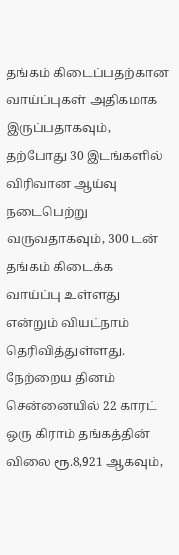தங்கம் கிடைப்பதற்கான வாய்ப்புகள் அதிகமாக இருப்பதாகவும், தற்போது 30 இடங்களில் விரிவான ஆய்வு நடைபெற்று வருவதாகவும், 300 டன் தங்கம் கிடைக்க வாய்ப்பு உள்ளது என்றும் வியட்நாம் தெரிவித்துள்ளது.
நேற்றைய தினம் சென்னையில் 22 காரட் ஒரு கிராம் தங்கத்தின் விலை ரூ.8,921 ஆகவும்,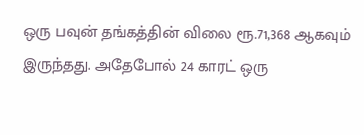ஒரு பவுன் தங்கத்தின் விலை ரூ.71,368 ஆகவும் இருந்தது. அதேபோல் 24 காரட் ஒரு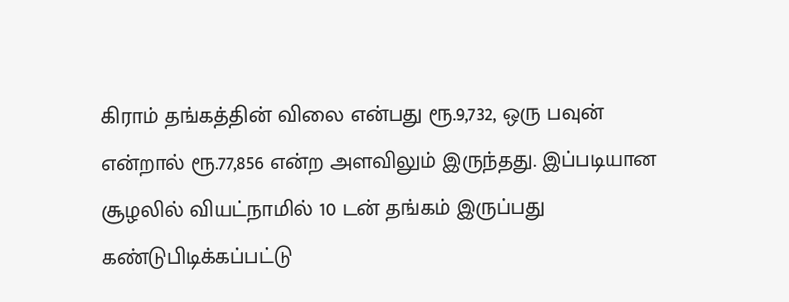கிராம் தங்கத்தின் விலை என்பது ரூ.9,732, ஒரு பவுன் என்றால் ரூ.77,856 என்ற அளவிலும் இருந்தது. இப்படியான சூழலில் வியட்நாமில் 10 டன் தங்கம் இருப்பது கண்டுபிடிக்கப்பட்டு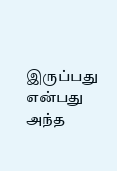இருப்பது என்பது அந்த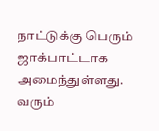நாட்டுக்கு பெரும் ஜாக்பாட்டாக அமைந்துள்ளது.
வரும்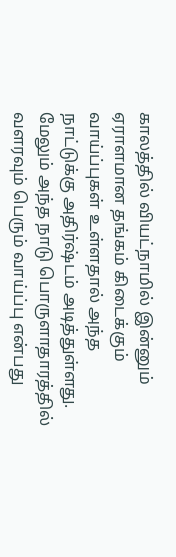காலத்தில் வியட்நாமில் இன்னும் ஏராளமான தங்கம் கிடைக்கும் வாய்ப்புகள் உள்ளதால் அந்த நாட்டுக்கு அதிர்ஷ்டம் அடித்துள்ளது. மேலும் அந்த நாடு பொருளாதாரத்தில் வளரவும் பெரும் வாய்ப்பு என்பது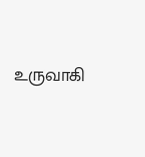உருவாகி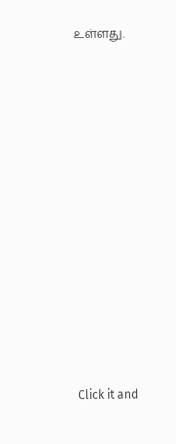உள்ளது.












Click it and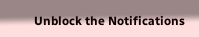Unblock the Notifications